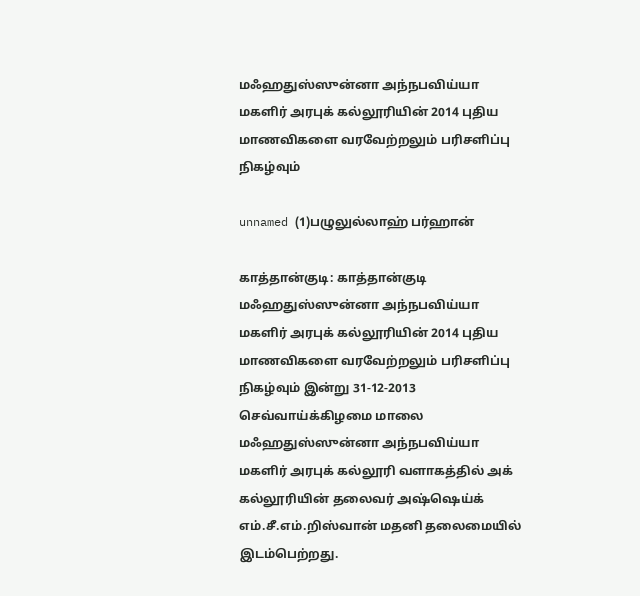மஃஹதுஸ்ஸுன்னா அந்நபவிய்யா மகளிர் அரபுக் கல்லூரியின் 2014 புதிய மாணவிகளை வரவேற்றலும் பரிசளிப்பு நிகழ்வும்

unnamed (1)பழுலுல்லாஹ் பர்ஹான்

காத்தான்குடி: காத்தான்குடி மஃஹதுஸ்ஸுன்னா அந்நபவிய்யா மகளிர் அரபுக் கல்லூரியின் 2014 புதிய மாணவிகளை வரவேற்றலும் பரிசளிப்பு நிகழ்வும் இன்று 31-12-2013 செவ்வாய்க்கிழமை மாலை மஃஹதுஸ்ஸுன்னா அந்நபவிய்யா மகளிர் அரபுக் கல்லூரி வளாகத்தில் அக் கல்லூரியின் தலைவர் அஷ்ஷெய்க் எம்.சீ.எம்.றிஸ்வான் மதனி தலைமையில் இடம்பெற்றது.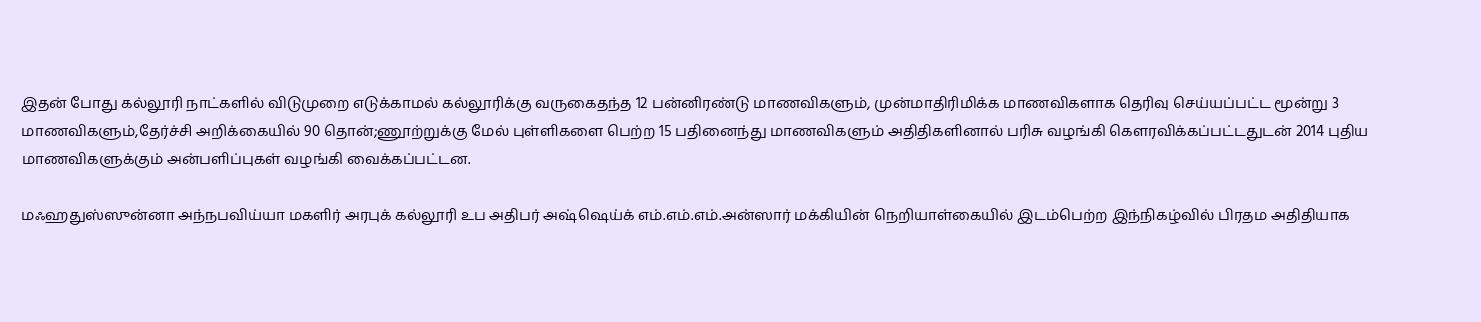இதன் போது கல்லூரி நாட்களில் விடுமுறை எடுக்காமல் கல்லூரிக்கு வருகைதந்த 12 பன்னிரண்டு மாணவிகளும், முன்மாதிரிமிக்க மாணவிகளாக தெரிவு செய்யப்பட்ட மூன்று 3 மாணவிகளும்,தேர்ச்சி அறிக்கையில் 90 தொன்;ணூற்றுக்கு மேல் புள்ளிகளை பெற்ற 15 பதினைந்து மாணவிகளும் அதிதிகளினால் பரிசு வழங்கி கௌரவிக்கப்பட்டதுடன் 2014 புதிய மாணவிகளுக்கும் அன்பளிப்புகள் வழங்கி வைக்கப்பட்டன.

மஃஹதுஸ்ஸுன்னா அந்நபவிய்யா மகளிர் அரபுக் கல்லூரி உப அதிபர் அஷ்ஷெய்க் எம்.எம்.எம்.அன்ஸார் மக்கியின் நெறியாள்கையில் இடம்பெற்ற இந்நிகழ்வில் பிரதம அதிதியாக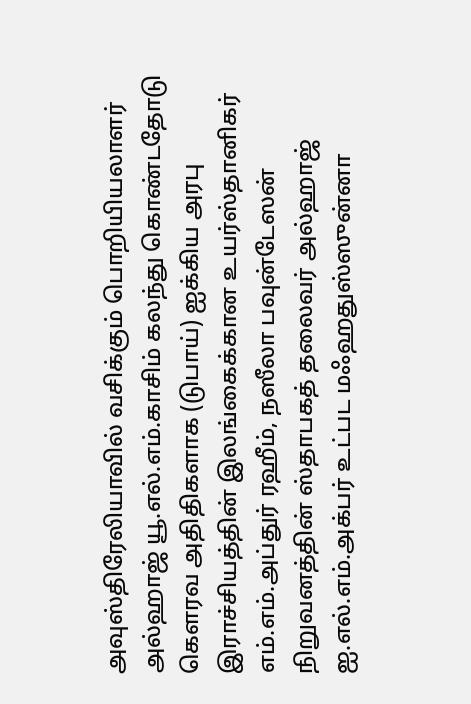அவுஸ்திரேலியாவில் வசிக்கும் பொறியியலாளர் அல்ஹாஜ் யூ.எல்.எம்.காசிம் கலந்து கொண்டதோடு கௌரவ அதிதிகளாக (டுபாய்) ஐக்கிய அரபு இராச்சியத்தின் இலங்கைக்கான உயர்ஸ்தானிகர் எம்.எம்.அப்துர் ரஹீம், நஸீலா பவுன்டேஸன் நிறுவனத்தின் ஸ்தாபகத் தலைவர் அல்ஹாஜ் ஐ.எல்.எம்.அக்பர் உட்பட மஃஹதுஸ்ஸுன்னா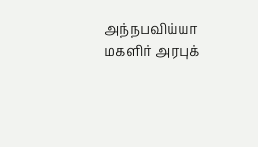அந்நபவிய்யா மகளிர் அரபுக்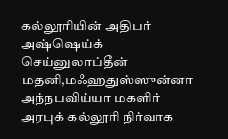கல்லூரியின் அதிபர் அஷ்ஷெய்க் செய்னுலாப்தீன் மதனி,மஃஹதுஸ்ஸுன்னா அந்நபவிய்யா மகளிர் அரபுக் கல்லூரி நிர்வாக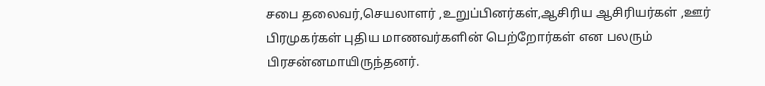சபை தலைவர்,செயலாளர் ,உறுப்பினர்கள்,ஆசிரிய ஆசிரியர்கள் ,ஊர் பிரமுகர்கள் புதிய மாணவர்களின் பெற்றோர்கள் என பலரும் பிரசன்னமாயிருந்தனர்.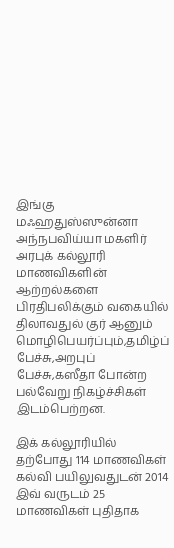இங்கு மஃஹதுஸ்ஸுன்னா அந்நபவிய்யா மகளிர் அரபுக் கல்லூரி மாணவிகளின் ஆற்றல்களை பிரதிபலிக்கும் வகையில் திலாவதுல் குர் ஆனும் மொழிபெயர்ப்பும்,தமிழ்ப் பேச்சு,அறபுப் பேச்சு,கஸீதா போன்ற பல்வேறு நிகழ்ச்சிகள் இடம்பெற்றன.

இக் கல்லூரியில் தற்போது 114 மாணவிகள் கல்வி பயிலுவதுடன் 2014 இவ் வருடம் 25 மாணவிகள் புதிதாக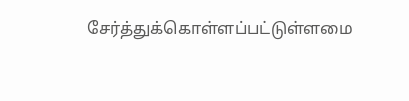சேர்த்துக்கொள்ளப்பட்டுள்ளமை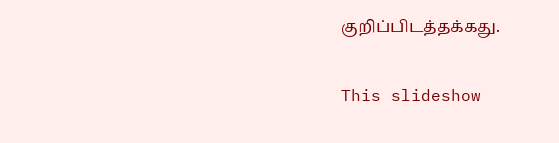குறிப்பிடத்தக்கது.

This slideshow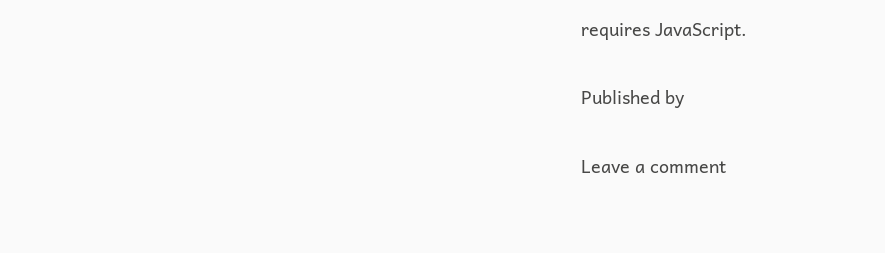requires JavaScript.

Published by

Leave a comment